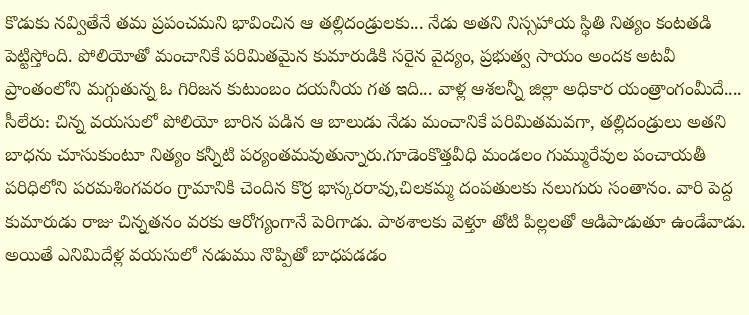కొడుకు నవ్వితేనే తమ ప్రపంచమని భావించిన ఆ తల్లిదండ్రులకు... నేడు అతని నిస్సహాయ స్థితి నిత్యం కంటతడి పెట్టిస్తోంది. పోలియోతో మంచానికే పరిమితమైన కుమారుడికి సరైన వైద్యం, ప్రభుత్వ సాయం అందక అటవీ ప్రాంతంలోని మగ్గుతున్న ఓ గిరిజన కుటుంబం దయనీయ గత ఇది... వాళ్ల ఆశలన్నీ జిల్లా అధికార యంత్రాంగంమీదే....
సీలేరు: చిన్న వయసులో పోలియో బారిన పడిన ఆ బాలుడు నేడు మంచానికే పరిమితమవగా, తల్లిదండ్రులు అతని బాధను చూసుకుంటూ నిత్యం కన్నీటి పర్యంతమవుతున్నారు.గూడెంకొత్తవీధి మండలం గుమ్మురేవుల పంచాయతీ పరిధిలోని పరమశింగవరం గ్రామానికి చెందిన కొర్ర భాస్కరరావు,చిలకమ్మ దంపతులకు నలుగురు సంతానం. వారి పెద్ద కుమారుడు రాజు చిన్నతనం వరకు ఆరోగ్యంగానే పెరిగాడు. పాఠశాలకు వెళ్తూ తోటి పిల్లలతో ఆడిపాడుతూ ఉండేవాడు. అయితే ఎనిమిదేళ్ల వయసులో నడుము నొప్పితో బాధపడడం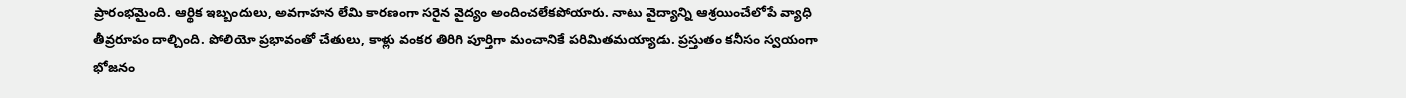ప్రారంభమైంది. ఆర్థిక ఇబ్బందులు, అవగాహన లేమి కారణంగా సరైన వైద్యం అందించలేకపోయారు. నాటు వైద్యాన్ని ఆశ్రయించేలోపే వ్యాధి తీవ్రరూపం దాల్చింది. పోలియో ప్రభావంతో చేతులు, కాళ్లు వంకర తిరిగి పూర్తిగా మంచానికే పరిమితమయ్యాడు. ప్రస్తుతం కనీసం స్వయంగా భోజనం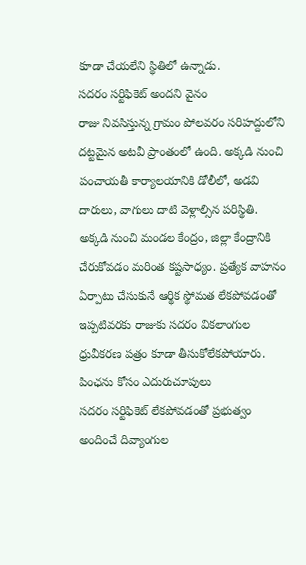కూడా చేయలేని స్థితిలో ఉన్నాడు.
సదరం సర్టిఫికెట్ అందని వైనం
రాజు నివసిస్తున్న గ్రామం పోలవరం సరిహద్దులోని దట్టమైన అటవీ ప్రాంతంలో ఉంది. అక్కడి నుంచి పంచాయతీ కార్యాలయానికి డోలీలో, అడవి దారులు, వాగులు దాటి వెళ్లాల్సిన పరిస్థితి. అక్కడి నుంచి మండల కేంద్రం, జిల్లా కేంద్రానికి చేరుకోవడం మరింత కష్టసాధ్యం. ప్రత్యేక వాహనం ఏర్పాటు చేసుకునే ఆర్థిక స్థోమత లేకపోవడంతో ఇప్పటివరకు రాజుకు సదరం వికలాంగుల ధ్రువీకరణ పత్రం కూడా తీసుకోలేకపోయారు.
పింఛను కోసం ఎదురుచూపులు
సదరం సర్టిఫికెట్ లేకపోవడంతో ప్రభుత్వం అందించే దివ్యాంగుల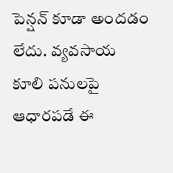పెన్షన్ కూడా అందడం లేదు. వ్యవసాయ కూలి పనులపై ఆధారపడే ఈ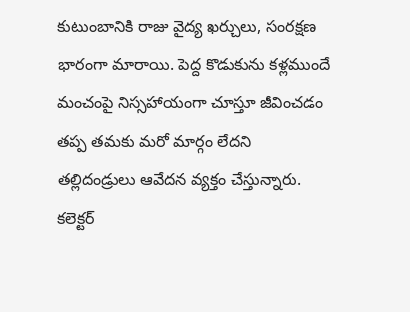కుటుంబానికి రాజు వైద్య ఖర్చులు, సంరక్షణ భారంగా మారాయి. పెద్ద కొడుకును కళ్లముందే మంచంపై నిస్సహాయంగా చూస్తూ జీవించడం తప్ప తమకు మరో మార్గం లేదని తల్లిదండ్రులు ఆవేదన వ్యక్తం చేస్తున్నారు.
కలెక్టర్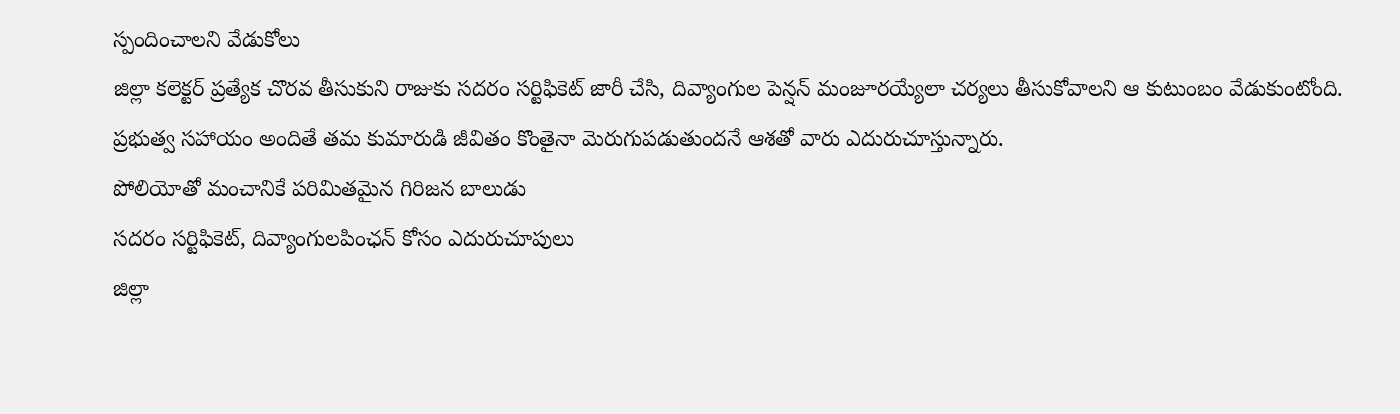స్పందించాలని వేడుకోలు
జిల్లా కలెక్టర్ ప్రత్యేక చొరవ తీసుకుని రాజుకు సదరం సర్టిఫికెట్ జారీ చేసి, దివ్యాంగుల పెన్షన్ మంజూరయ్యేలా చర్యలు తీసుకోవాలని ఆ కుటుంబం వేడుకుంటోంది. ప్రభుత్వ సహాయం అందితే తమ కుమారుడి జీవితం కొంతైనా మెరుగుపడుతుందనే ఆశతో వారు ఎదురుచూస్తున్నారు.
పోలియోతో మంచానికే పరిమితమైన గిరిజన బాలుడు
సదరం సర్టిఫికెట్, దివ్యాంగులపింఛన్ కోసం ఎదురుచూపులు
జిల్లా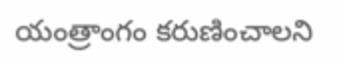యంత్రాంగం కరుణించాలని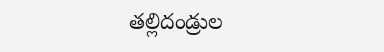తల్లిదండ్రుల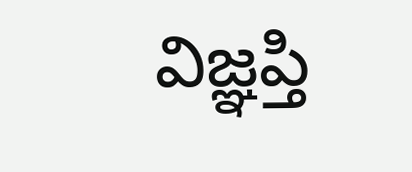విజ్ఞప్తి